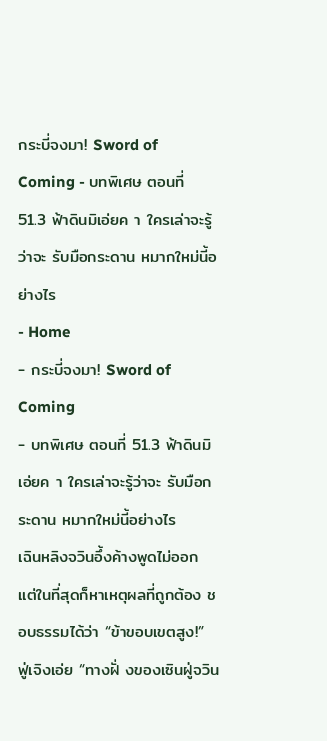กระบี่จงมา! Sword of Coming - บทพิเศษ ตอนที่ 51.3 ฟ้าดินมิเอ่ยค า ใครเล่าจะรู้ว่าจะ รับมือกระดาน หมากใหม่นี้อย่างไร
- Home
- กระบี่จงมา! Sword of Coming
- บทพิเศษ ตอนที่ 51.3 ฟ้าดินมิเอ่ยค า ใครเล่าจะรู้ว่าจะ รับมือกระดาน หมากใหม่นี้อย่างไร
เฉินหลิงจวินอึ้งค้างพูดไม่ออก แต่ในที่สุดก็หาเหตุผลที่ถูกต้อง ชอบธรรมได้ว่า “ข้าขอบเขตสูง!”
ฟู่เจิงเอ่ย “ทางฝั่ งของเซินฝู่จวิน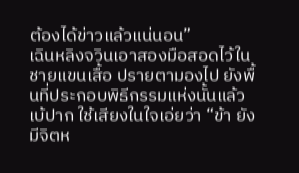ต้องได้ข่าวแล้วแน่นอน”
เฉินหลิงจวินเอาสองมือสอดไว้ในชายแขนเสื้อ ปรายตามองไป ยังพื้นที่ประกอบพิธีกรรมแห่งนั้นแล้วเบ้ปาก ใช้เสียงในใจเอ่ยว่า “ข้า ยังมีจิตห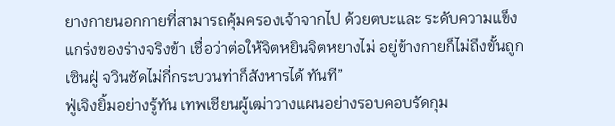ยางกายนอกกายที่สามารถคุ้มครองเจ้าจากไป ด้วยตบะและ ระดับความแข็งแกร่งของร่างจริงข้า เชื่อว่าต่อให้จิตหยินจิตหยางไม่ อยู่ข้างกายก็ไม่ถึงขั้นถูกเซินฝู่ จวินชัดไม่กี่กระบวนท่าก็สังหารได้ ทันที”
ฟู่เจิงยิ้มอย่างรู้ทัน เทพเชียนผู้เฒ่าวางแผนอย่างรอบคอบรัดกุม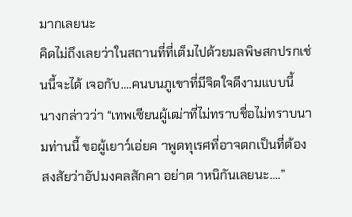มากเลยนะ
คิดไม่ถึงเลยว่าในสถานที่ที่เต็มไปด้วยมลพิษสกปรกเช่นนี้จะได้ เจอกับ….คนบนภูเขาที่มีจิตใจดีงามแบบนี้
นางกล่าวว่า “เทพเซียนผู้เฒ่าที่ไม่ทราบชื่อไม่ทราบนามท่านนี้ ขอผู้เยาว์เอ่ยค าพูดทุเรศที่อาจตกเป็นที่ต้องสงสัยว่าอัปมงคลสักคา อย่าต าหนิกันเลยนะ….”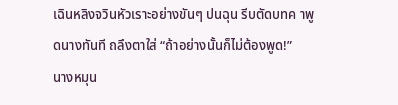เฉินหลิงจวินหัวเราะอย่างขันๆ ปนฉุน รีบตัดบทค าพูดนางทันที ถลึงตาใส่ “ถ้าอย่างนั้นก็ไม่ต้องพูด!”
นางหมุน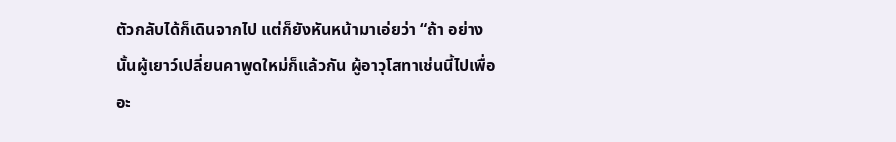ตัวกลับได้ก็เดินจากไป แต่ก็ยังหันหน้ามาเอ่ยว่า “ถ้า อย่างนั้นผู้เยาว์เปลี่ยนคาพูดใหม่ก็แล้วกัน ผู้อาวุโสทาเช่นนี้ไปเพื่อ อะ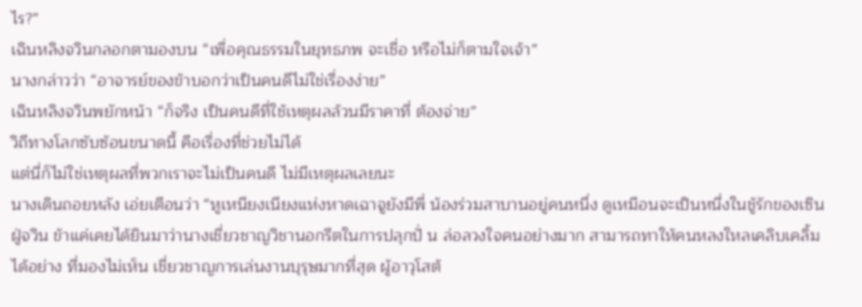ไร?”
เฉินหลิงจวินกลอกตามองบน “เพื่อคุณธรรมในยุทธภพ จะเชื่อ หรือไม่ก็ตามใจเจ้า”
นางกล่าวว่า “อาจารย์ของข้าบอกว่าเป็นคนดีไม่ใช่เรื่องง่าย”
เฉินหลิงจวินพยักหน้า “ก็จริง เป็นคนดีที่ใช้เหตุผลล้วนมีราคาที่ ต้องจ่าย”
วิถีทางโลกซับซ้อนขนาดนี้ คือเรื่องที่ช่วยไม่ได้
แต่นี่ก็ไม่ใช่เหตุผลที่พวกเราจะไม่เป็นคนดี ไม่มีเหตุผลเลยนะ
นางเดินถอยหลัง เอ่ยเตือนว่า “หูเหนียงเนียงแห่งหาดเฉาจูยังมีพี่ น้องร่วมสาบานอยู่คนหนึ่ง ดูเหมือนจะเป็นหนึ่งในชู้รักของเซินฝู่จวิน ข้าแค่เคยได้ยินมาว่านางเชี่ยวชาญวิชานอกรีตในการปลุกปั่ น ล่อลวงใจคนอย่างมาก สามารถทาให้คนหลงใหลเคลิบเคลิ้มได้อย่าง ที่มองไม่เห็น เชี่ยวชาญการเล่นงานบุรุษมากที่สุด ผู้อาวุโสต้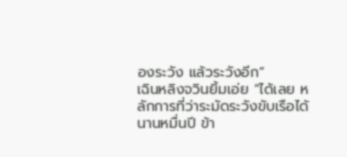องระวัง แล้วระวังอีก”
เฉินหลิงจวินยิ้มเอ่ย “ได้เลย หลักการที่ว่าระมัดระวังขับเรือได้ นานหมื่นปี ข้า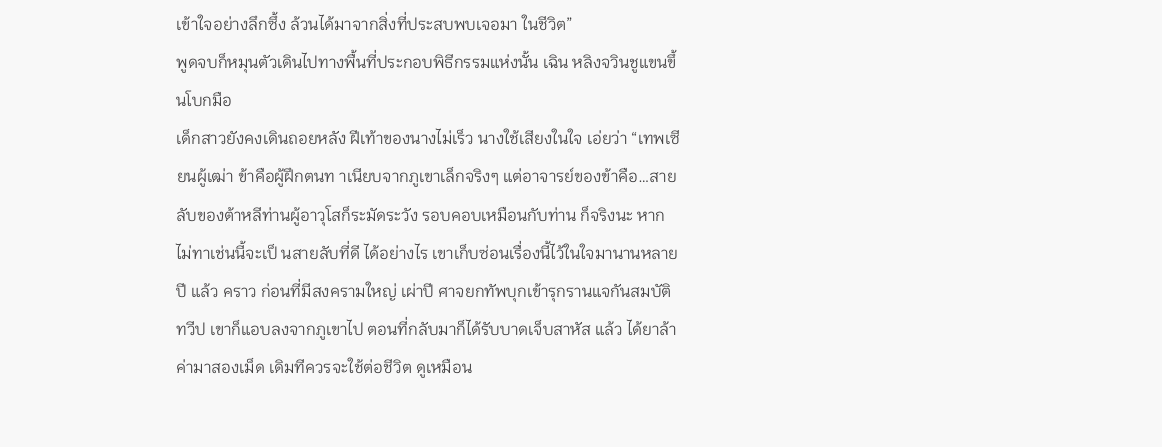เข้าใจอย่างลึกซึ้ง ล้วนได้มาจากสิ่งที่ประสบพบเจอมา ในชีวิต”
พูดจบก็หมุนตัวเดินไปทางพื้นที่ประกอบพิธีกรรมแห่งนั้น เฉิน หลิงจวินชูแขนขึ้นโบกมือ
เด็กสาวยังคงเดินถอยหลัง ฝีเท้าของนางไม่เร็ว นางใช้เสียงในใจ เอ่ยว่า “เทพเซียนผู้เฒ่า ข้าคือผู้ฝึกตนท าเนียบจากภูเขาเล็กจริงๆ แต่อาจารย์ของข้าคือ…สายลับของต้าหลีท่านผู้อาวุโสก็ระมัดระวัง รอบคอบเหมือนกับท่าน ก็จริงนะ หากไม่ทาเช่นนี้จะเป็ นสายลับที่ดี ได้อย่างไร เขาเก็บซ่อนเรื่องนี้ไว้ในใจมานานหลายปี แล้ว คราว ก่อนที่มีสงครามใหญ่ เผ่าปี ศาจยกทัพบุกเข้ารุกรานแจกันสมบัติ ทวีป เขาก็แอบลงจากภูเขาไป ตอนที่กลับมาก็ได้รับบาดเจ็บสาหัส แล้ว ได้ยาล้าค่ามาสองเม็ด เดิมทีควรจะใช้ต่อชีวิต ดูเหมือน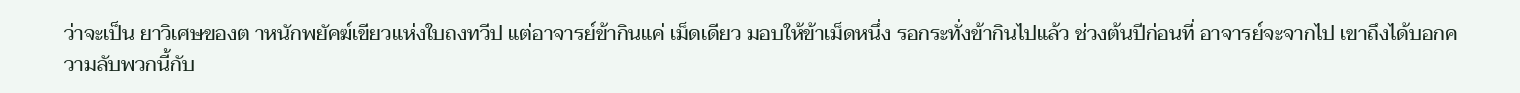ว่าจะเป็น ยาวิเศษของต าหนักพยัคฆ์เขียวแห่งใบถงทวีป แต่อาจารย์ข้ากินแค่ เม็ดเดียว มอบให้ข้าเม็ดหนึ่ง รอกระทั่งข้ากินไปแล้ว ช่วงต้นปีก่อนที่ อาจารย์จะจากไป เขาถึงได้บอกความลับพวกนี้กับ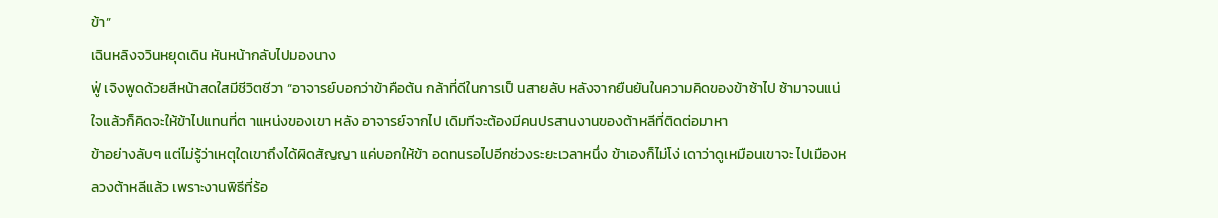ข้า”
เฉินหลิงจวินหยุดเดิน หันหน้ากลับไปมองนาง
ฟู่ เจิงพูดด้วยสีหน้าสดใสมีชีวิตชีวา “อาจารย์บอกว่าข้าคือต้น กล้าที่ดีในการเป็ นสายลับ หลังจากยืนยันในความคิดของข้าซ้าไป ซ้ามาจนแน่ใจแล้วก็คิดจะให้ข้าไปแทนที่ต าแหน่งของเขา หลัง อาจารย์จากไป เดิมทีจะต้องมีคนปรสานงานของต้าหลีที่ติดต่อมาหา
ข้าอย่างลับๆ แต่ไม่รู้ว่าเหตุใดเขาถึงได้ผิดสัญญา แค่บอกให้ข้า อดทนรอไปอีกช่วงระยะเวลาหนึ่ง ข้าเองก็ไม่โง่ เดาว่าดูเหมือนเขาจะ ไปเมืองหลวงต้าหลีแล้ว เพราะงานพิธีที่ร้อ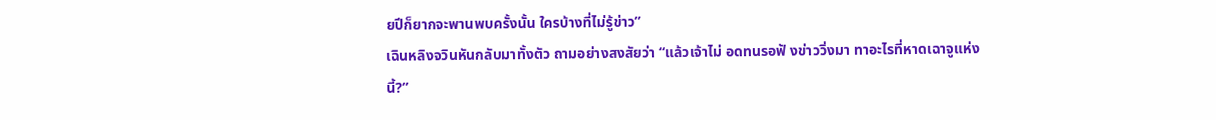ยปีก็ยากจะพานพบครั้งนั้น ใครบ้างที่ไม่รู้ข่าว”
เฉินหลิงจวินหันกลับมาทั้งตัว ถามอย่างสงสัยว่า “แล้วเจ้าไม่ อดทนรอฟั งข่าววิ่งมา ทาอะไรที่หาดเฉาจูแห่งนี้?”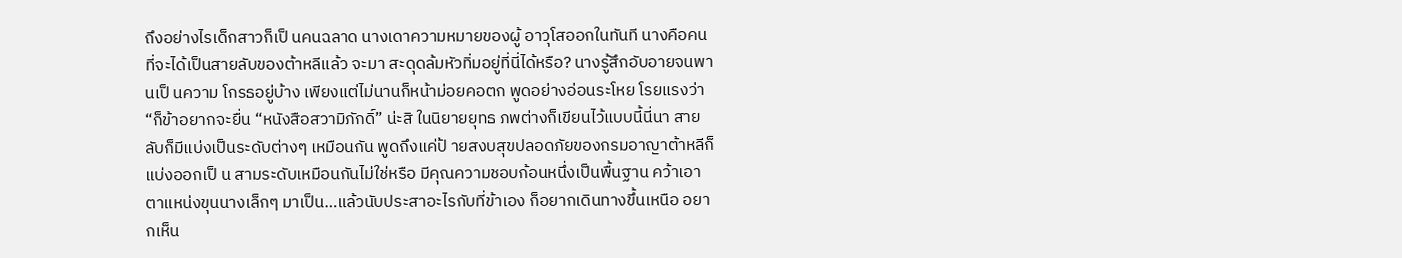ถึงอย่างไรเด็กสาวก็เป็ นคนฉลาด นางเดาความหมายของผู้ อาวุโสออกในทันที นางคือคนที่จะได้เป็นสายลับของต้าหลีแล้ว จะมา สะดุดล้มหัวทิ่มอยู่ที่นี่ได้หรือ? นางรู้สึกอับอายจนพานเป็ นความ โกรธอยู่บ้าง เพียงแต่ไม่นานก็หน้าม่อยคอตก พูดอย่างอ่อนระโหย โรยแรงว่า “ก็ข้าอยากจะยื่น “หนังสือสวามิภักดิ์” น่ะสิ ในนิยายยุทธ ภพต่างก็เขียนไว้แบบนี้นี่นา สายลับก็มีแบ่งเป็นระดับต่างๆ เหมือนกัน พูดถึงแค่ป้ ายสงบสุขปลอดภัยของกรมอาญาต้าหลีก็แบ่งออกเป็ น สามระดับเหมือนกันไม่ใช่หรือ มีคุณความชอบก้อนหนึ่งเป็นพื้นฐาน คว้าเอาตาแหน่งขุนนางเล็กๆ มาเป็น…แล้วนับประสาอะไรกับที่ข้าเอง ก็อยากเดินทางขึ้นเหนือ อยากเห็น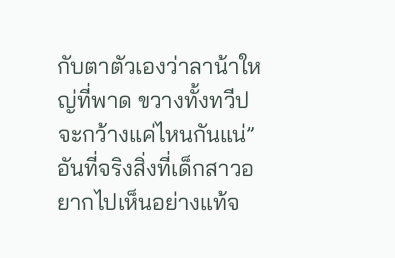กับตาตัวเองว่าลาน้าใหญ่ที่พาด ขวางทั้งทวีปจะกว้างแค่ไหนกันแน่”
อันที่จริงสิ่งที่เด็กสาวอยากไปเห็นอย่างแท้จ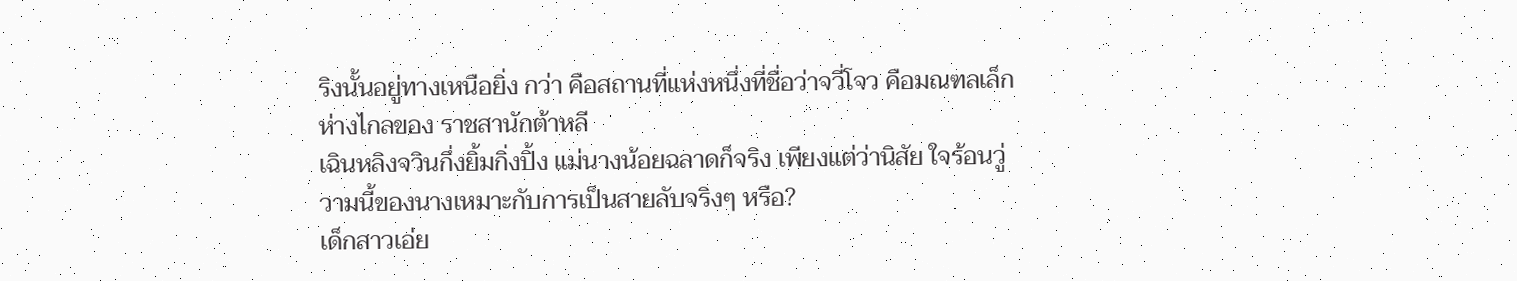ริงนั้นอยู่ทางเหนือยิ่ง กว่า คือสถานที่แห่งหนึ่งที่ชื่อว่าจวี่โจว คือมณฑลเล็กห่างไกลของ ราชสานักต้าหลี
เฉินหลิงจวินกึ่งยิ้มกิ่งปิ้ง แม่นางน้อยฉลาดก็จริง เพียงแต่ว่านิสัย ใจร้อนวู่วามนี้ของนางเหมาะกับการเป็นสายลับจริงๆ หรือ?
เด็กสาวเอ่ย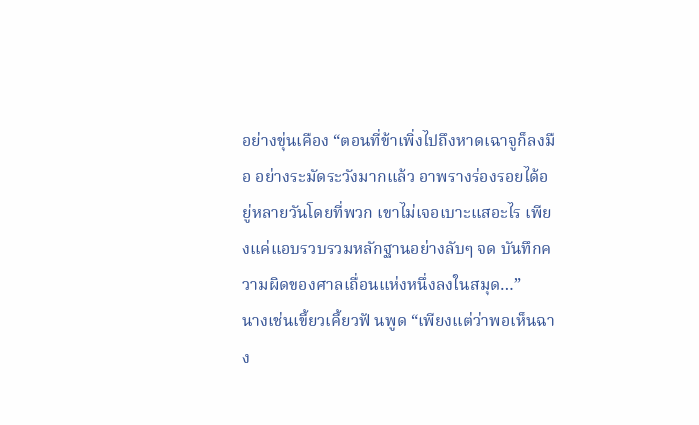อย่างขุ่นเคือง “ตอนที่ข้าเพิ่งไปถึงหาดเฉาจูก็ลงมือ อย่างระมัดระวังมากแล้ว อาพรางร่องรอยได้อยู่หลายวันโดยที่พวก เขาไม่เจอเบาะแสอะไร เพียงแค่แอบรวบรวมหลักฐานอย่างลับๆ จด บันทึกความผิดของศาลเถื่อนแห่งหนึ่งลงในสมุด…”
นางเช่นเขี้ยวเคี้ยวฟั นพูด “เพียงแต่ว่าพอเห็นฉาง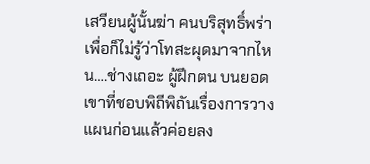เสวียนผู้นั้นฆ่า คนบริสุทธิ์พร่าเพื่อก็ไม่รู้ว่าโทสะผุดมาจากไหน….ช่างเถอะ ผู้ฝึกตน บนยอดเขาที่ชอบพิถีพิถันเรื่องการวางแผนก่อนแล้วค่อยลง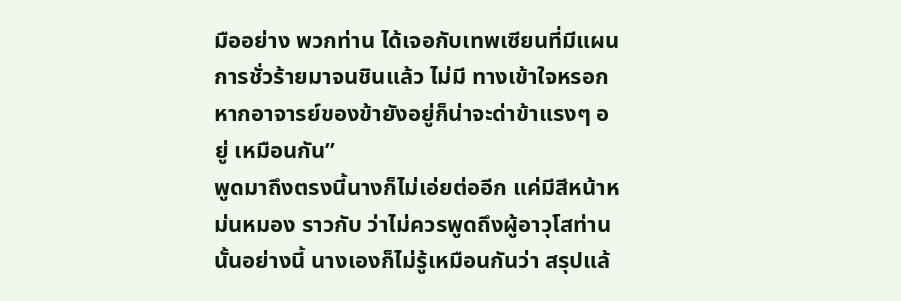มืออย่าง พวกท่าน ได้เจอกับเทพเซียนที่มีแผนการชั่วร้ายมาจนชินแล้ว ไม่มี ทางเข้าใจหรอก หากอาจารย์ของข้ายังอยู่ก็น่าจะด่าข้าแรงๆ อยู่ เหมือนกัน”
พูดมาถึงตรงนี้นางก็ไม่เอ่ยต่ออีก แค่มีสีหน้าหม่นหมอง ราวกับ ว่าไม่ควรพูดถึงผู้อาวุโสท่านนั้นอย่างนี้ นางเองก็ไม่รู้เหมือนกันว่า สรุปแล้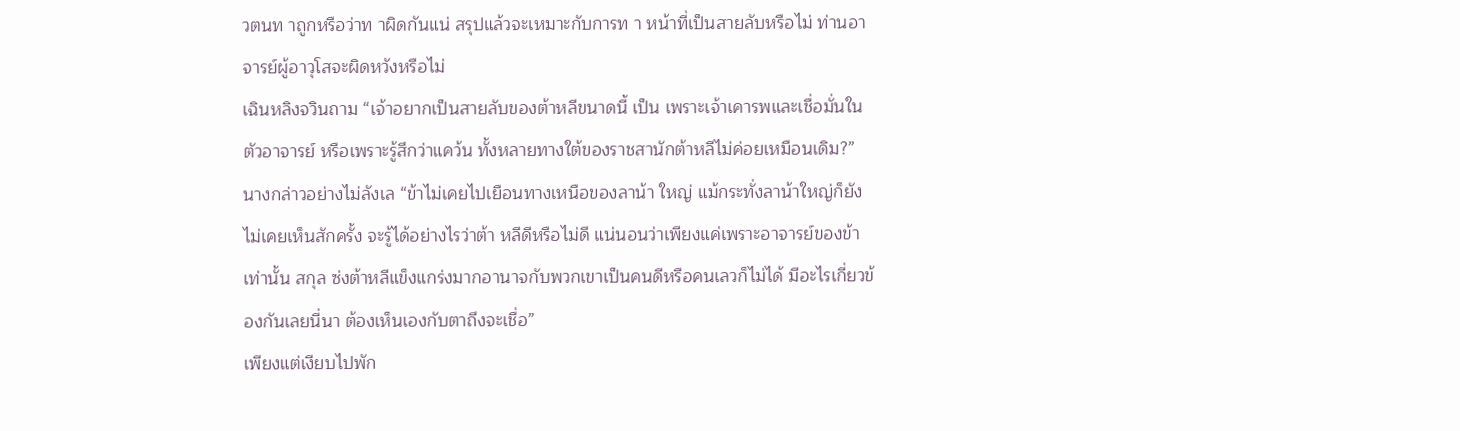วตนท าถูกหรือว่าท าผิดกันแน่ สรุปแล้วจะเหมาะกับการท า หน้าที่เป็นสายลับหรือไม่ ท่านอาจารย์ผู้อาวุโสจะผิดหวังหรือไม่
เฉินหลิงจวินถาม “เจ้าอยากเป็นสายลับของต้าหลีขนาดนี้ เป็น เพราะเจ้าเคารพและเชื่อมั่นในตัวอาจารย์ หรือเพราะรู้สึกว่าแคว้น ทั้งหลายทางใต้ของราชสานักต้าหลีไม่ค่อยเหมือนเดิม?”
นางกล่าวอย่างไม่ลังเล “ข้าไม่เคยไปเยือนทางเหนือของลาน้า ใหญ่ แม้กระทั่งลาน้าใหญ่ก็ยังไม่เคยเห็นสักครั้ง จะรู้ได้อย่างไรว่าต้า หลีดีหรือไม่ดี แน่นอนว่าเพียงแค่เพราะอาจารย์ของข้าเท่านั้น สกุล ซ่งต้าหลีแข็งแกร่งมากอานาจกับพวกเขาเป็นคนดีหรือคนเลวก็ไม่ได้ มีอะไรเกี่ยวข้องกันเลยนี่นา ต้องเห็นเองกับตาถึงจะเชื่อ”
เพียงแต่เงียบไปพัก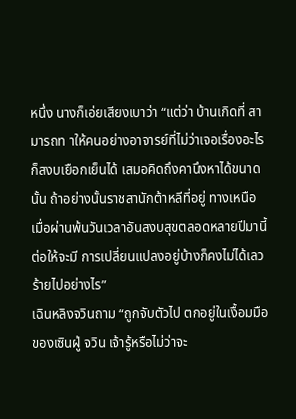หนึ่ง นางก็เอ่ยเสียงเบาว่า “แต่ว่า บ้านเกิดที่ สามารถท าให้คนอย่างอาจารย์ที่ไม่ว่าเจอเรื่องอะไรก็สงบเยือกเย็นได้ เสมอคิดถึงคานึงหาได้ขนาดนั้น ถ้าอย่างนั้นราชสานักต้าหลีที่อยู่ ทางเหนือ เมื่อผ่านพ้นวันเวลาอันสงบสุขตลอดหลายปีมานี้ต่อให้จะมี การเปลี่ยนแปลงอยู่บ้างก็คงไม่ได้เลวร้ายไปอย่างไร”
เฉินหลิงจวินถาม “ถูกจับตัวไป ตกอยู่ในเงื้อมมือของเซินฝู่ จวิน เจ้ารู้หรือไม่ว่าจะ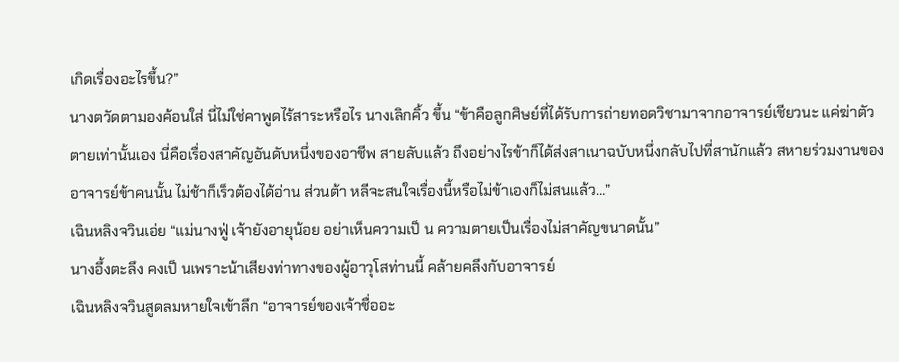เกิดเรื่องอะไรขึ้น?”
นางตวัดตามองค้อนใส่ นี่ไม่ใช่คาพูดไร้สาระหรือไร นางเลิกคิ้ว ขึ้น “ข้าคือลูกศิษย์ที่ได้รับการถ่ายทอดวิชามาจากอาจารย์เชียวนะ แค่ฆ่าตัวตายเท่านั้นเอง นี่คือเรื่องสาคัญอันดับหนึ่งของอาชีพ สายลับแล้ว ถึงอย่างไรข้าก็ได้ส่งสาเนาฉบับหนึ่งกลับไปที่สานักแล้ว สหายร่วมงานของอาจารย์ข้าคนนั้น ไม่ช้าก็เร็วต้องได้อ่าน ส่วนต้า หลีจะสนใจเรื่องนี้หรือไม่ข้าเองก็ไม่สนแล้ว…”
เฉินหลิงจวินเอ่ย “แม่นางฟู่ เจ้ายังอายุน้อย อย่าเห็นความเป็ น ความตายเป็นเรื่องไม่สาคัญขนาดนั้น”
นางอึ้งตะลึง คงเป็ นเพราะน้าเสียงท่าทางของผู้อาวุโสท่านนี้ คล้ายคลึงกับอาจารย์
เฉินหลิงจวินสูดลมหายใจเข้าลึก “อาจารย์ของเจ้าชื่ออะ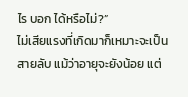ไร บอก ได้หรือไม่?”
ไม่เสียแรงที่เกิดมาก็เหมาะจะเป็นสายลับ แม้ว่าอายุจะยังน้อย แต่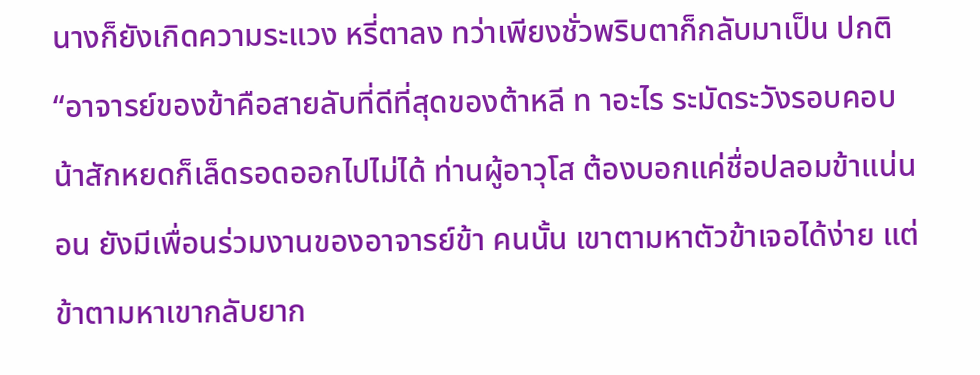นางก็ยังเกิดความระแวง หรี่ตาลง ทว่าเพียงชั่วพริบตาก็กลับมาเป็น ปกติ “อาจารย์ของข้าคือสายลับที่ดีที่สุดของต้าหลี ท าอะไร ระมัดระวังรอบคอบ น้าสักหยดก็เล็ดรอดออกไปไม่ได้ ท่านผู้อาวุโส ต้องบอกแค่ชื่อปลอมข้าแน่นอน ยังมีเพื่อนร่วมงานของอาจารย์ข้า คนนั้น เขาตามหาตัวข้าเจอได้ง่าย แต่ข้าตามหาเขากลับยาก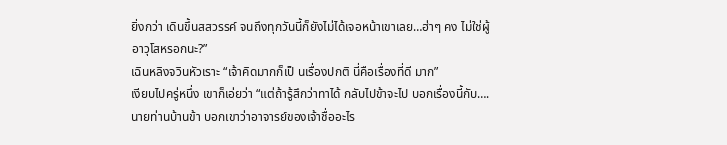ยิ่งกว่า เดินขึ้นสสวรรค์ จนถึงทุกวันนี้ก็ยังไม่ได้เจอหน้าเขาเลย…ฮ่าๆ คง ไม่ใช่ผู้อาวุโสหรอกนะ?”
เฉินหลิงจวินหัวเราะ “เจ้าคิดมากก็เป็ นเรื่องปกติ นี่คือเรื่องที่ดี มาก”
เงียบไปครู่หนึ่ง เขาก็เอ่ยว่า “แต่ถ้ารู้สึกว่าทาได้ กลับไปข้าจะไป บอกเรื่องนี้กับ….นายท่านบ้านข้า บอกเขาว่าอาจารย์ของเจ้าชื่ออะไร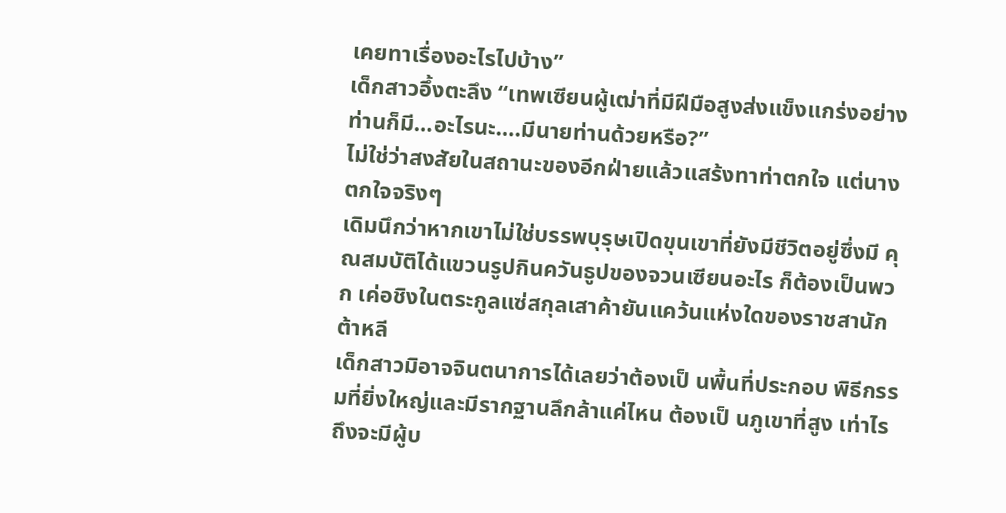เคยทาเรื่องอะไรไปบ้าง”
เด็กสาวอึ้งตะลึง “เทพเซียนผู้เฒ่าที่มีฝีมือสูงส่งแข็งแกร่งอย่าง ท่านก็มี…อะไรนะ….มีนายท่านด้วยหรือ?”
ไม่ใช่ว่าสงสัยในสถานะของอีกฝ่ายแล้วแสร้งทาท่าตกใจ แต่นาง ตกใจจริงๆ
เดิมนึกว่าหากเขาไม่ใช่บรรพบุรุษเปิดขุนเขาที่ยังมีชีวิตอยู่ซึ่งมี คุณสมบัติได้แขวนรูปกินควันธูปของจวนเซียนอะไร ก็ต้องเป็นพวก เค่อชิงในตระกูลแซ่สกุลเสาค้ายันแคว้นแห่งใดของราชสานักต้าหลี
เด็กสาวมิอาจจินตนาการได้เลยว่าต้องเป็ นพื้นที่ประกอบ พิธีกรรมที่ยิ่งใหญ่และมีรากฐานลึกล้าแค่ไหน ต้องเป็ นภูเขาที่สูง เท่าไร ถึงจะมีผู้บ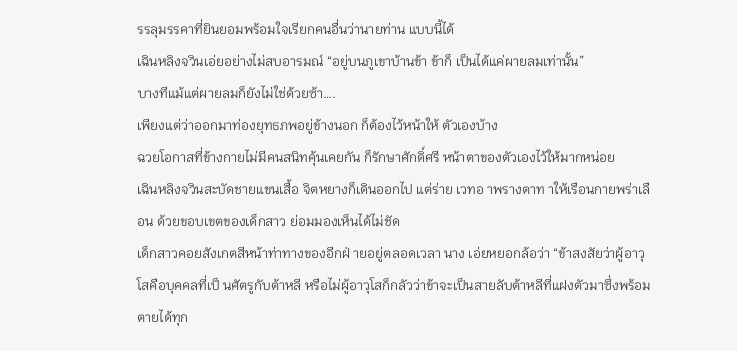รรลุมรรคาที่ยินยอมพร้อมใจเรียกคนอื่นว่านายท่าน แบบนี้ได้
เฉินหลิงจวินเอ่ยอย่างไม่สบอารมณ์ “อยู่บนภูเขาบ้านข้า ข้าก็ เป็นได้แค่ผายลมเท่านั้น”
บางทีแม้แต่ผายลมก็ยังไม่ใช่ด้วยซ้า….
เพียงแต่ว่าออกมาท่องยุทธภพอยู่ข้างนอก ก็ต้องไว้หน้าให้ ตัวเองบ้าง
ฉวยโอกาสที่ข้างกายไม่มีคนสนิทคุ้นเคยกัน ก็รักษาศักดิ์ศรี หน้าตาของตัวเองไว้ให้มากหน่อย
เฉินหลิงจวินสะบัดชายแขนเสื้อ จิตหยางก็เดินออกไป แต่ร่าย เวทอ าพรางตาท าให้เรือนกายพร่าเลือน ด้วยขอบเขตของเด็กสาว ย่อมมองเห็นได้ไม่ชัด
เด็กสาวคอยสังเกตสีหน้าท่าทางของอีกฝ่ ายอยู่ตลอดเวลา นาง เอ่ยหยอกล้อว่า “ข้าสงสัยว่าผู้อาวุโสคือบุคคลที่เป็ นศัตรูกับต้าหลี หรือไม่ผู้อาวุโสก็กลัวว่าข้าจะเป็นสายลับต้าหลีที่แฝงตัวมาซึ่งพร้อม ตายได้ทุก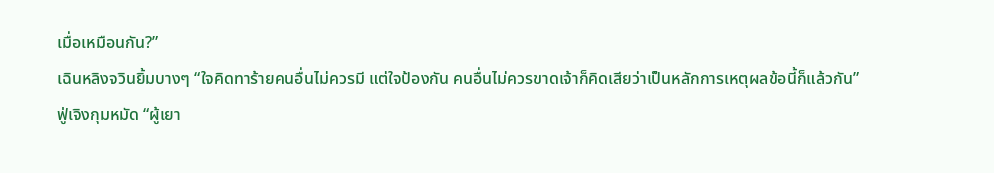เมื่อเหมือนกัน?”
เฉินหลิงจวินยิ้มบางๆ “ใจคิดทาร้ายคนอื่นไม่ควรมี แต่ใจป้องกัน คนอื่นไม่ควรขาดเจ้าก็คิดเสียว่าเป็นหลักการเหตุผลข้อนี้ก็แล้วกัน”
ฟู่เจิงกุมหมัด “ผู้เยา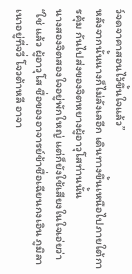ว์จดจาคาสอนไว้ขึ้นใจแล้ว”
หลังจากนั้นนางก็ไม่ลังเลอีก เดินทางขึ้นเหนือไปภายใต้การคุ้ม กันไปส่งของจิตหยางผู้อาวุโสท่านนั้น
นางสองจิตสองใจอยู่พักใหญ่ แต่ก็ยังใช้เสียงในใจเอ่ยว่า “ใช่ แล้ว ผู้อาวุโส ชื่อของอาจารย์ข้าชื่อเฉียนกงเอิน ภูมิลาเนาอยู่ที่จวี่ โจวต้าหลี อาจา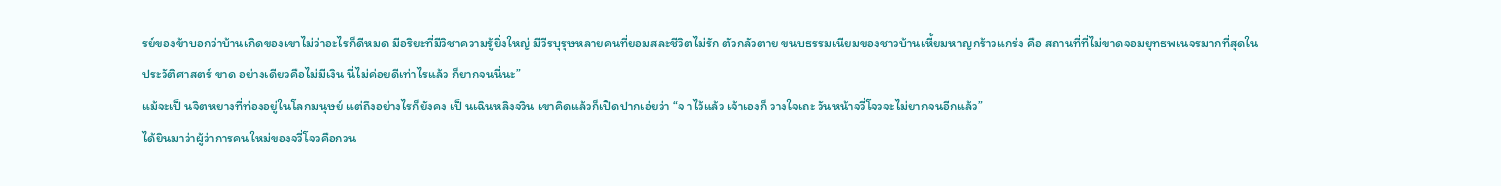รย์ของข้าบอกว่าบ้านเกิดของเขาไม่ว่าอะไรก็ดีหมด มีอริยะที่มีวิชาความรู้ยิ่งใหญ่ มีวีรบุรุษหลายคนที่ยอมสละชีวิตไม่รัก ตัวกลัวตาย ขนบธรรมเนียมของชาวบ้านเหี้ยมหาญกร้าวแกร่ง คือ สถานที่ที่ไม่ขาดจอมยุทธพเนจรมากที่สุดในประวัติศาสตร์ ขาด อย่างเดียวคือไม่มีเงิน นี่ไม่ค่อยดีเท่าไรแล้ว ก็ยากจนนี่นะ”
แม้จะเป็ นจิตหยางที่ท่องอยู่ในโลกมนุษย์ แต่ถึงอย่างไรก็ยังคง เป็ นเฉินหลิงจวิน เขาคิดแล้วก็เปิดปากเอ่ยว่า “จ าไว้แล้ว เจ้าเองก็ วางใจเถะ วันหน้าจวี่โจวจะไม่ยากจนอีกแล้ว”
ได้ยินมาว่าผู้ว่าการคนใหม่ของจวี่โจวคือกวน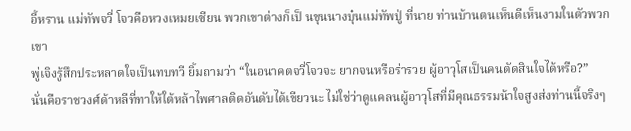อี้หราน แม่ทัพจวี่ โจวคือหวงเหมยเซียน พวกเขาต่างก็เป็ นขุนนางบุ๋นแม่ทัพปู่ ที่นาย ท่านบ้านตนเห็นดีเห็นงามในตัวพวกเขา
พู่เจิงรู้สึกประหลาดใจเป็นทบทวี ยิ้มถามว่า “ในอนาคตจวี่โจวจะ ยากจนหรือร่ารวย ผู้อาวุโสเป็นคนตัดสินใจได้หรือ?”
นั่นคือราชวงศ์ด้าหลีที่ทาให้ใต้หล้าไพศาลติดอันดับได้เขียวนะ ไม่ใช่ว่าดูแคลนผู้อาวุโสที่มีคุณธรรมน้าใจสูงส่งท่านนี้จริงๆ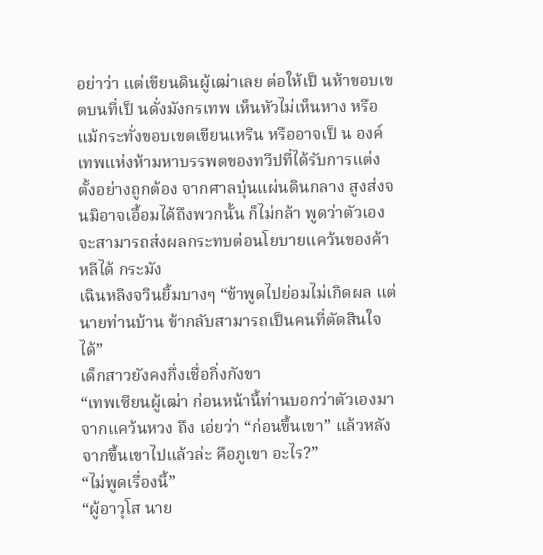อย่าว่า แต่เขียนดินผู้เฒ่าเลย ต่อให้เป็ นห้าขอบเขตบนที่เป็ นดั่งมังกรเทพ เห็นหัวไม่เห็นหาง หรือแม้กระทั่งขอบเขตเขียนเหริน หรืออาจเป็ น องค์เทพแห่งห้ามหาบรรพตของทวีปที่ได้รับการแต่งตั้งอย่างถูกต้อง จากศาลบุ๋นแผ่นดินกลาง สูงส่งจนมิอาจเอื้อมได้ถึงพวกนั้น ก็ไม่กล้า พูดว่าตัวเองจะสามารถส่งผลกระทบต่อนโยบายแคว้นของค้าหลีได้ กระมัง
เฉินหลิงจวินยิ้มบางๆ “ข้าพูดไปย่อมไม่เกิดผล แต่นายท่านบ้าน ข้ากลับสามารถเป็นคนที่ตัดสินใจได้”
เด็กสาวยังคงกึ่งเชื่อกิ่งกังขา
“เทพเซียนผู้เฒ่า ก่อนหน้านี้ท่านบอกว่าตัวเองมาจากแคว้นหวง ถึง เอ่ยว่า “ก่อนขึ้นเขา” แล้วหลังจากขึ้นเขาไปแล้วล่ะ คือภูเขา อะไร?”
“ไม่พูดเรื่องนี้”
“ผู้อาวุโส นาย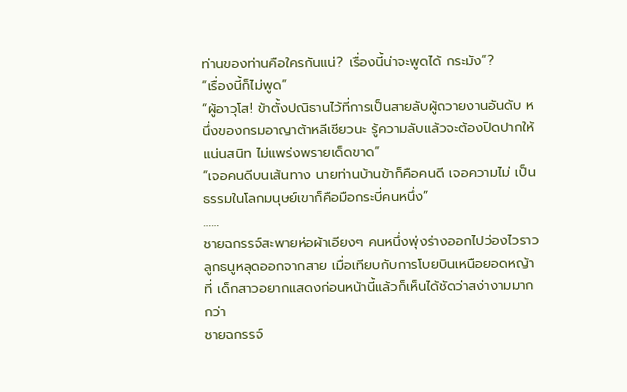ท่านของท่านคือใครกันแน่? เรื่องนี้น่าจะพูดได้ กระมัง”?
“เรื่องนี้ก็ไม่พูด”
“ผู้อาวุโส! ข้าตั้งปณิธานไว้ที่การเป็นสายลับผู้ถวายงานอันดับ หนึ่งของกรมอาญาต้าหลีเชียวนะ รู้ความลับแล้วจะต้องปิดปากให้ แน่นสนิท ไม่แพร่งพรายเด็ดขาด”
“เจอคนดีบนเส้นทาง นายท่านบ้านข้าก็คือคนดี เจอความไม่ เป็นธรรมในโลกมนุษย์เขาก็คือมือกระบี่คนหนึ่ง”
……
ชายฉกรรจ์สะพายห่อผ้าเอียงๆ คนหนึ่งพุ่งร่างออกไปว่องไวราว ลูกธนูหลุดออกจากสาย เมื่อเทียบกับการโบยบินเหนือยอดหญ้าที่ เด็กสาวอยากแสดงก่อนหน้านี้แล้วก็เห็นได้ชัดว่าสง่างามมากกว่า
ชายฉกรรจ์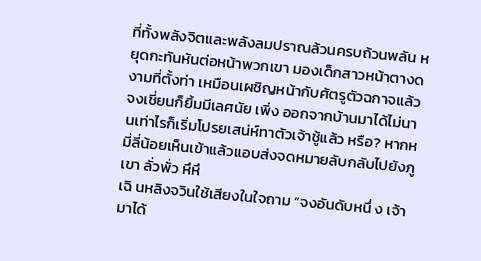ที่ทั้งพลังจิตและพลังลมปราณล้วนครบถ้วนพลัน หยุดกะทันหันต่อหน้าพวกเขา มองเด็กสาวหน้าตางดงามที่ตั้งท่า เหมือนเผชิญหน้ากับศัตรูตัวฉกาจแล้วจงเชี่ยนก็ยิ้มมีเลศนัย เพิ่ง ออกจากบ้านมาได้ไม่นานเท่าไรก็เริ่มโปรยเสน่ห์ทาตัวเจ้าชู้แล้ว หรือ? หากหมี่ลี่น้อยเห็นเข้าแล้วแอบส่งจดหมายลับกลับไปยังภูเขา ลั่วพั่ว หึหึ
เฉิ นหลิงจวินใช้เสียงในใจถาม “จงอันดับหนึ่ ง เจ้ามาได้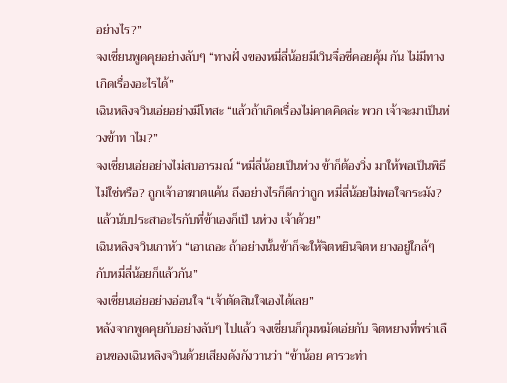อย่างไร?”
จงเชี่ยนพูดคุยอย่างลับๆ “ทางฝั่ งของหมี่ลี่น้อยมีเวินจื่อซี่คอยคุ้ม กัน ไม่มีทางเกิดเรื่องอะไรได้”
เฉินหลิงจวินเอ่ยอย่างมีโทสะ “แล้วถ้าเกิดเรื่องไม่คาดคิดล่ะ พวก เจ้าจะมาเป็นห่วงข้าท าไม?”
จงเชี่ยนเอ่ยอย่างไม่สบอารมณ์ “หมี่ลี่น้อยเป็นห่วง ข้าก็ต้องวิ่ง มาให้พอเป็นพิธีไม่ใช่หรือ? ถูกเจ้าอาฆาตแค้น ถึงอย่างไรก็ดีกว่าถูก หมี่ลี่น้อยไม่พอใจกระมัง? แล้วนับประสาอะไรกับที่ข้าเองก็เป็ นห่วง เจ้าด้วย”
เฉินหลิงจวินเกาหัว “เอาเถอะ ถ้าอย่างนั้นข้าก็จะให้จิตหยินจิตห ยางอยู่ใกล้ๆ กับหมี่ลี่น้อยก็แล้วกัน”
จงเชี่ยนเอ่ยอย่างอ่อนใจ “เจ้าตัดสินใจเองได้เลย”
หลังจากพูดคุยกับอย่างลับๆ ไปแล้ว จงเชี่ยนก็กุมหมัดเอ่ยกับ จิตหยางที่พร่าเลือนของเฉินหลิงจวินด้วยเสียงดังกังวานว่า “ข้าน้อย คารวะท่า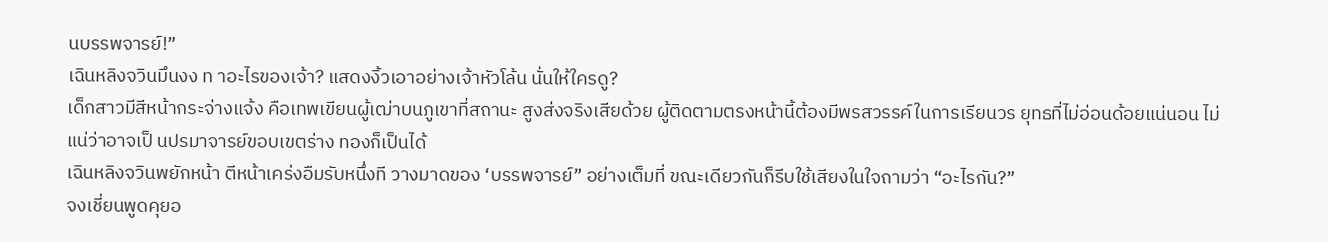นบรรพจารย์!”
เฉินหลิงจวินมึนงง ท าอะไรของเจ้า? แสดงงิ้วเอาอย่างเจ้าหัวโล้น นั่นให้ใครดู?
เด็กสาวมีสีหน้ากระจ่างแจ้ง คือเทพเขียนผู้เฒ่าบนภูเขาที่สถานะ สูงส่งจริงเสียด้วย ผู้ติดตามตรงหน้านี้ต้องมีพรสวรรค์ในการเรียนวร ยุทธที่ไม่อ่อนด้อยแน่นอน ไม่แน่ว่าอาจเป็ นปรมาจารย์ขอบเขตร่าง ทองก็เป็นได้
เฉินหลิงจวินพยักหน้า ตีหน้าเคร่งอืมรับหนึ่งที วางมาดของ ‘บรรพจารย์” อย่างเต็มที่ ขณะเดียวกันก็รีบใช้เสียงในใจถามว่า “อะไรกัน?”
จงเชี่ยนพูดคุยอ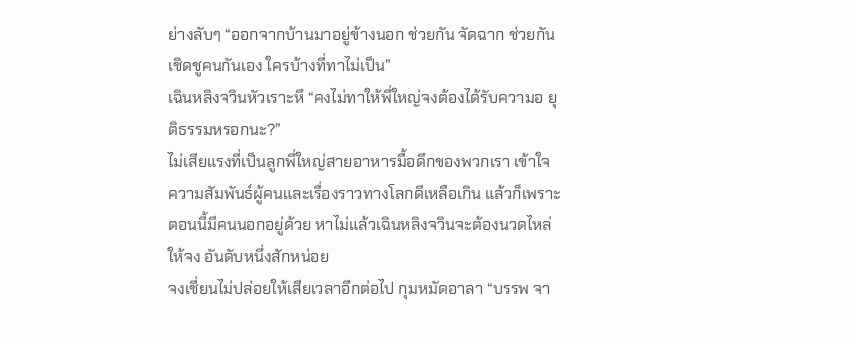ย่างลับๆ “ออกจากบ้านมาอยู่ข้างนอก ช่วยกัน จัดฉาก ช่วยกันเชิดชูคนกันเอง ใครบ้างที่ทาไม่เป็น”
เฉินหลิงจวินหัวเราะหึ “คงไม่ทาให้พี่ใหญ่จงต้องได้รับความอ ยุติธรรมหรอกนะ?”
ไม่เสียแรงที่เป็นลูกพี่ใหญ่สายอาหารมื้อดึกของพวกเรา เข้าใจ ความสัมพันธ์ผู้คนและเรื่องราวทางโลกดีเหลือเกิน แล้วก็เพราะ ตอนนี้มีคนนอกอยู่ด้วย หาไม่แล้วเฉินหลิงจวินจะต้องนวดไหล่ให้จง อันดับหนึ่งสักหน่อย
จงเชี่ยนไม่ปล่อยให้เสียเวลาอีกต่อไป กุมหมัดอาลา “บรรพ จา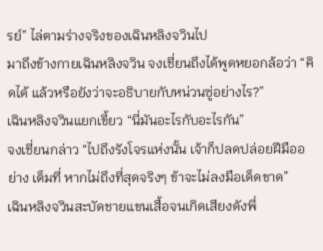รย์” ไล่ตามร่างจริงของเฉินหลิงจวินไป
มาถึงข้างกายเฉินหลิงจวิน จงเชี่ยนถึงได้พูดหยอกล้อว่า “คิดได้ แล้วหรือยังว่าจะอธิบายกับหน่วนซู่อย่างไร?”
เฉินหลิงจวินแยกเขี้ยว “นี่มันอะไรกับอะไรกัน”
จงเชี่ยนกล่าว “ไปถึงรังโจรแห่งนั้น เจ้าก็ปลดปล่อยฝีมืออย่าง เต็มที่ หากไม่ถึงที่สุดจริงๆ ข้าจะไม่ลงมือเด็ดขาด”
เฉินหลิงจวินสะบัดชายแขนเสื้อจนเกิดเสียงดังพึ่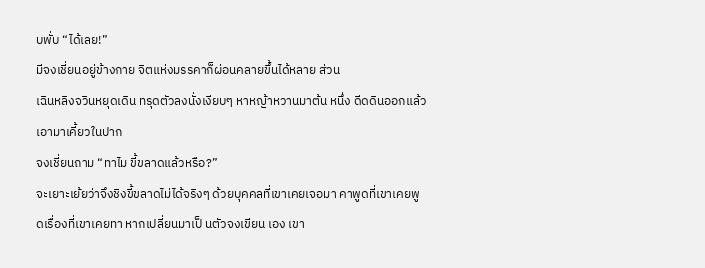บพั่บ “ได้เลย!”
มีจงเชี่ยนอยู่ข้างกาย จิตแห่งมรรคาก็ผ่อนคลายขึ้นได้หลาย ส่วน
เฉินหลิงจวินหยุดเดิน ทรุดตัวลงนั่งเงียบๆ หาหญ้าหวานมาต้น หนึ่ง ดีดดินออกแล้วเอามาเคี้ยวในปาก
จงเชี่ยนถาม “ทาไม ขี้ขลาดแล้วหรือ?”
จะเยาะเย้ยว่าจึงชิงขี้ขลาดไม่ได้จริงๆ ด้วยบุคคลที่เขาเคยเจอมา คาพูดที่เขาเคยพูดเรื่องที่เขาเคยทา หากเปลี่ยนมาเป็ นตัวจงเขียน เอง เขา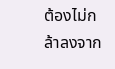ต้องไม่กล้าลงจาก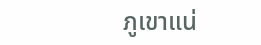ภูเขาแน่